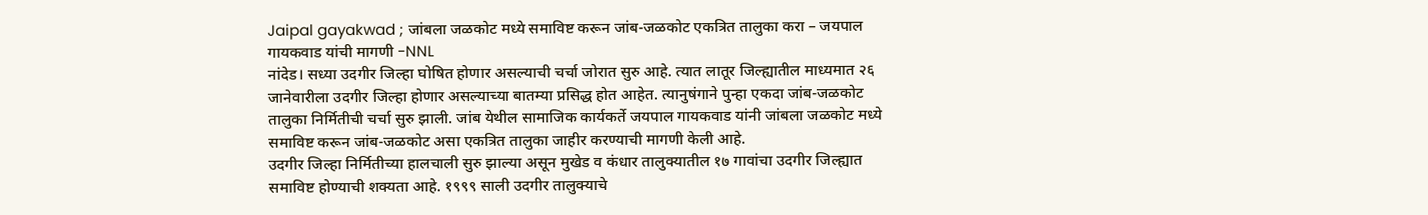Jaipal gayakwad ; जांबला जळकोट मध्ये समाविष्ट करून जांब-जळकोट एकत्रित तालुका करा – जयपाल गायकवाड यांची मागणी -NNL
नांदेड। सध्या उदगीर जिल्हा घोषित होणार असल्याची चर्चा जोरात सुरु आहे. त्यात लातूर जिल्ह्यातील माध्यमात २६ जानेवारीला उदगीर जिल्हा होणार असल्याच्या बातम्या प्रसिद्ध होत आहेत. त्यानुषंगाने पुन्हा एकदा जांब-जळकोट तालुका निर्मितीची चर्चा सुरु झाली. जांब येथील सामाजिक कार्यकर्ते जयपाल गायकवाड यांनी जांबला जळकोट मध्ये समाविष्ट करून जांब-जळकोट असा एकत्रित तालुका जाहीर करण्याची मागणी केली आहे.
उदगीर जिल्हा निर्मितीच्या हालचाली सुरु झाल्या असून मुखेड व कंधार तालुक्यातील १७ गावांचा उदगीर जिल्ह्यात समाविष्ट होण्याची शक्यता आहे. १९९९ साली उदगीर तालुक्याचे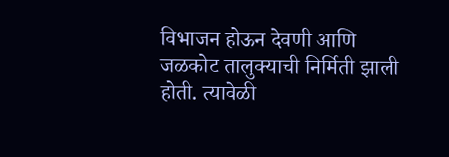विभाजन होऊन देवणी आणि जळकोट तालुक्याची निर्मिती झाली होती. त्यावेळी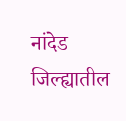नांदेड जिल्ह्यातील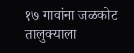१७ गावांना जळकोट तालुक्याला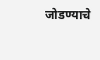जोडण्याचे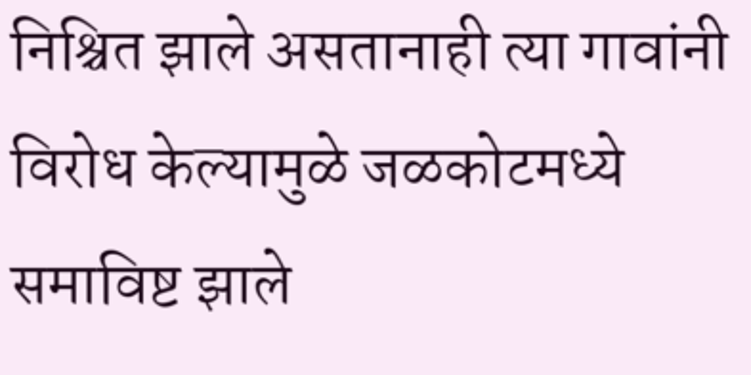निश्चित झाले असतानाही त्या गावांनी विरोध केल्यामुळे जळकोटमध्ये समाविष्ट झाले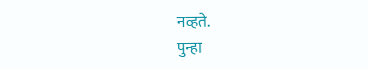नव्हते.
पुन्हा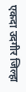एकदा उदगीर जिल्हा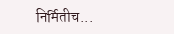निर्मितीच...